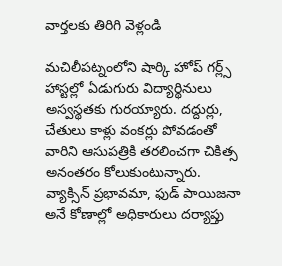వార్తలకు తిరిగి వెళ్లండి

మచిలీపట్నంలోని షార్కి హోప్ గర్ల్స్ హాస్టల్లో ఏడుగురు విద్యార్థినులు అస్వస్థతకు గురయ్యారు. దద్దుర్లు, చేతులు కాళ్లు వంకర్లు పోవడంతో వారిని ఆసుపత్రికి తరలించగా చికిత్స అనంతరం కోలుకుంటున్నారు.
వ్యాక్సిన్ ప్రభావమా, ఫుడ్ పాయిజనా అనే కోణాల్లో అధికారులు దర్యాప్తు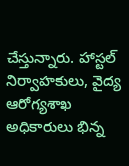చేస్తున్నారు. హాస్టల్ నిర్వాహకులు, వైద్య ఆరోగ్యశాఖ అధికారులు భిన్న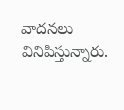వాదనలు వినిపిస్తున్నారు.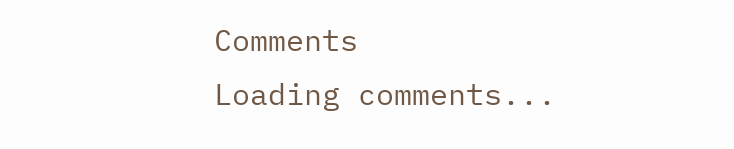Comments
Loading comments...